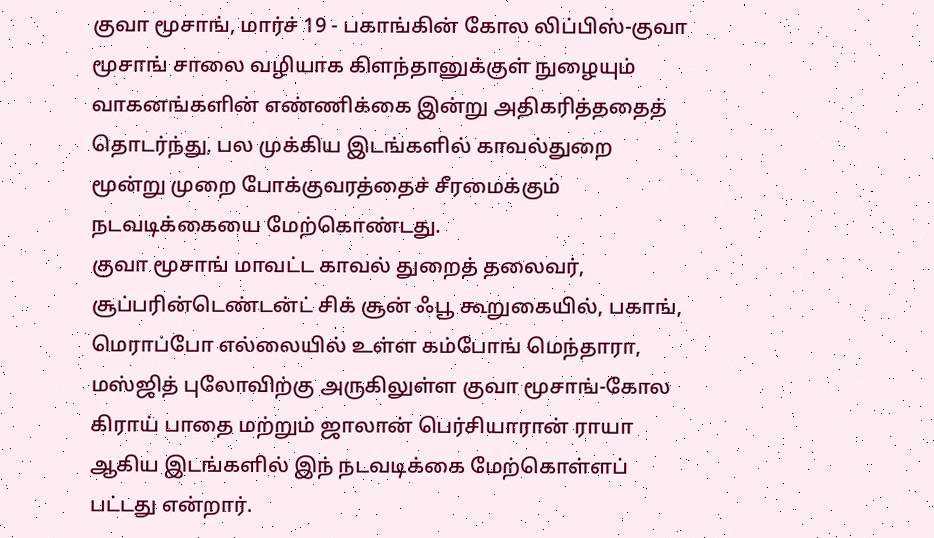குவா மூசாங், மார்ச் 19 - பகாங்கின் கோல லிப்பிஸ்-குவா மூசாங் சாலை வழியாக கிளந்தானுக்குள் நுழையும் வாகனங்களின் எண்ணிக்கை இன்று அதிகரித்ததைத் தொடர்ந்து, பல முக்கிய இடங்களில் காவல்துறை மூன்று முறை போக்குவரத்தைச் சீரமைக்கும் நடவடிக்கையை மேற்கொண்டது.
குவா மூசாங் மாவட்ட காவல் துறைத் தலைவர், சூப்பரின்டெண்டன்ட் சிக் சூன் ஃபூ கூறுகையில், பகாங், மெராப்போ எல்லையில் உள்ள கம்போங் மெந்தாரா, மஸ்ஜித் புலோவிற்கு அருகிலுள்ள குவா மூசாங்-கோல கிராய் பாதை மற்றும் ஜாலான் பெர்சியாரான் ராயா ஆகிய இடங்களில் இந் நடவடிக்கை மேற்கொள்ளப் பட்டது என்றார்.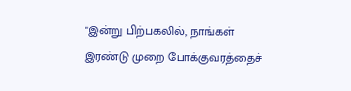"இன்று பிற்பகலில், நாங்கள் இரண்டு முறை போக்குவரத்தைச்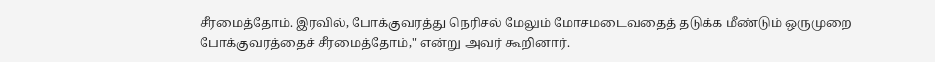சீரமைத்தோம். இரவில், போக்குவரத்து நெரிசல் மேலும் மோசமடைவதைத் தடுக்க மீண்டும் ஒருமுறை போக்குவரத்தைச் சீரமைத்தோம்," என்று அவர் கூறினார்.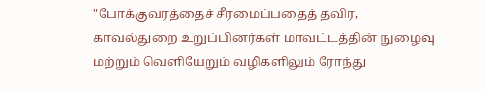"போக்குவரத்தைச் சீரமைப்பதைத் தவிர, காவல்துறை உறுப்பினர்கள் மாவட்டத்தின் நுழைவு மற்றும் வெளியேறும் வழிகளிலும் ரோந்து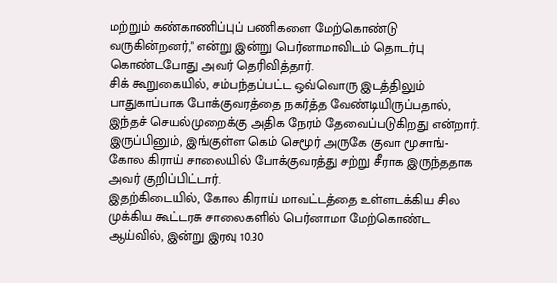மற்றும் கண்காணிப்புப் பணிகளை மேற்கொண்டு வருகின்றனர்," என்று இன்று பெர்னாமாவிடம் தொடர்பு கொண்டபோது அவர் தெரிவித்தார்.
சிக் கூறுகையில், சம்பந்தப்பட்ட ஒவ்வொரு இடத்திலும் பாதுகாப்பாக போக்குவரத்தை நகர்த்த வேண்டியிருப்பதால், இந்தச் செயல்முறைக்கு அதிக நேரம் தேவைப்படுகிறது என்றார்.
இருப்பினும், இங்குள்ள கெம் செமூர் அருகே குவா மூசாங்-கோல கிராய் சாலையில் போக்குவரத்து சற்று சீராக இருந்ததாக அவர் குறிப்பிட்டார்.
இதற்கிடையில், கோல கிராய் மாவட்டத்தை உள்ளடக்கிய சில முக்கிய கூட்டரசு சாலைகளில் பெர்னாமா மேற்கொண்ட ஆய்வில், இன்று இரவு 10.30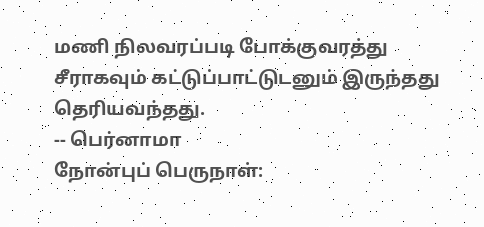மணி நிலவரப்படி போக்குவரத்து சீராகவும் கட்டுப்பாட்டுடனும் இருந்தது தெரியவந்தது.
-- பெர்னாமா
நோன்புப் பெருநாள்: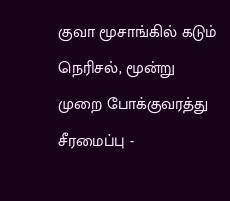குவா மூசாங்கில் கடும் நெரிசல், மூன்று முறை போக்குவரத்து சீரமைப்பு -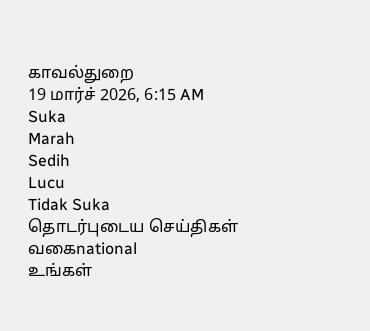காவல்துறை
19 மார்ச் 2026, 6:15 AM
Suka
Marah
Sedih
Lucu
Tidak Suka
தொடர்புடைய செய்திகள்
வகைnational
உங்கள்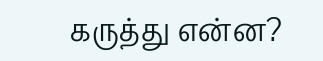கருத்து என்ன?